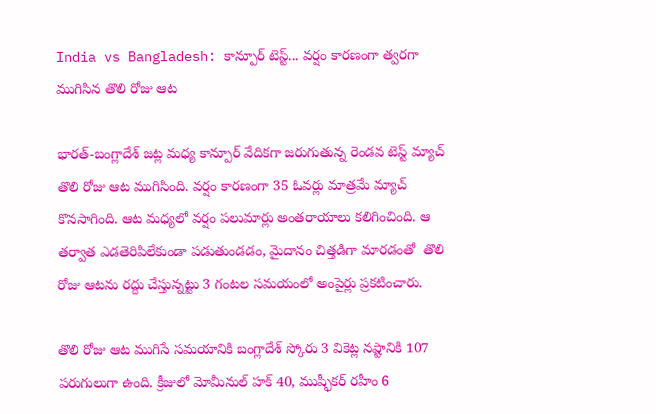India vs Bangladesh: కాన్పూర్ టెస్ట్... వర్షం కారణంగా త్వరగా ముగిసిన తొలి రోజు ఆట

భారత్-బంగ్లాదేశ్ జట్ల మధ్య కాన్పూర్ వేదికగా జరుగుతున్న రెండవ టెస్ట్ మ్యాచ్ తొలి రోజు ఆట ముగిసింది. వర్షం కారణంగా 35 ఓవర్లు మాత్రమే మ్యాచ్ కొనసాగింది. ఆట మధ్యలో వర్షం పలుమార్లు అంతరాయాలు కలిగించింది. ఆ తర్వాత ఎడతెరిపిలేకుండా పడుతుండడం, మైదానం చిత్తడిగా మారడంతో  తొలి రోజు ఆటను రద్దు చేస్తున్నట్టు 3 గంటల సమయంలో అంపైర్లు ప్రకటించారు.

తొలి రోజు ఆట ముగిసే సమయానికి బంగ్లాదేశ్ స్కోరు 3 వికెట్ల నష్టానికి 107 పరుగులుగా ఉంది. క్రీజులో మోమీనుల్ హక్ 40, ముష్ఫీకర్ రహీం 6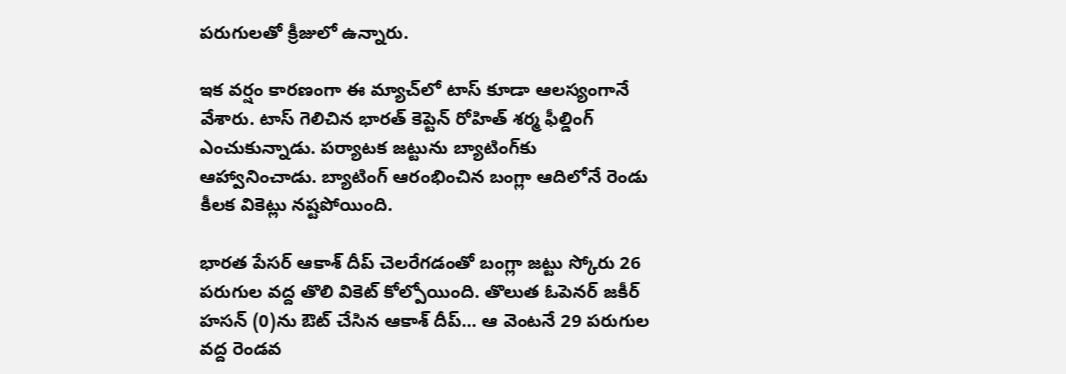పరుగులతో క్రీజులో ఉన్నారు.

ఇక వర్షం కారణంగా ఈ మ్యాచ్‌లో టాస్ కూడా ఆలస్యంగానే వేశారు. టాస్ గెలిచిన భారత్ కెప్టెన్ రోహిత్ శర్మ ఫీల్డింగ్ ఎంచుకున్నాడు. పర్యాటక జట్టును బ్యాటింగ్‌కు ఆహ్వానించాడు. బ్యాటింగ్ ఆరంభించిన బంగ్లా ఆదిలోనే రెండు కీలక వికెట్లు నష్టపోయింది.

భారత పేసర్ ఆకాశ్ దీప్ చెలరేగడంతో బంగ్లా జట్టు స్కోరు 26 పరుగుల వద్ద తొలి వికెట్‌ కోల్పోయింది. తొలుత ఓపెనర్ జకీర్ హసన్‌ (0)ను ఔట్ చేసిన ఆకాశ్ దీప్... ఆ వెంటనే 29 పరుగుల వద్ద రెండవ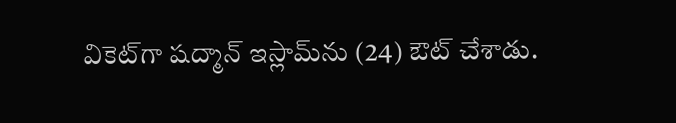వికెట్‌గా షద్మాన్ ఇస్లామ్‌ను (24) ఔట్ చేశాడు.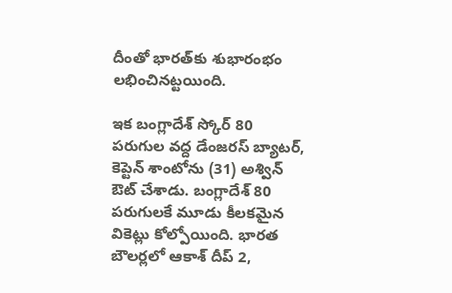దీంతో భారత్‌కు శుభారంభం లభించినట్టయింది.

ఇక బంగ్లాదేశ్ స్కోర్ 80 పరుగుల వద్ద డేంజరస్ బ్యాటర్, కెప్టెన్ శాంటోను (31) అశ్విన్ ఔట్ చేశాడు. బంగ్లాదేశ్ 80 పరుగులకే మూడు కీలకమైన వికెట్లు కోల్పోయింది. భారత బౌలర్లలో ఆకాశ్ దీప్ 2,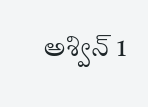అశ్విన్ 1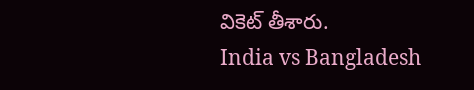వికెట్ తీశారు.
India vs Bangladesh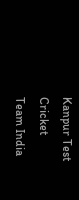Kanpur Test
Cricket
Team India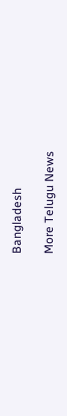Bangladesh

More Telugu News